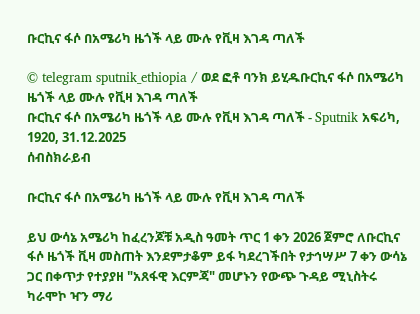ቡርኪና ፋሶ በአሜሪካ ዜጎች ላይ ሙሉ የቪዛ እገዳ ጣለች

© telegram sputnik_ethiopia / ወደ ፎቶ ባንክ ይሂዱቡርኪና ፋሶ በአሜሪካ ዜጎች ላይ ሙሉ የቪዛ እገዳ ጣለች
ቡርኪና ፋሶ በአሜሪካ ዜጎች ላይ ሙሉ የቪዛ እገዳ ጣለች - Sputnik አፍሪካ, 1920, 31.12.2025
ሰብስክራይብ

ቡርኪና ፋሶ በአሜሪካ ዜጎች ላይ ሙሉ የቪዛ እገዳ ጣለች

ይህ ውሳኔ አሜሪካ ከፈረንጆቹ አዲስ ዓመት ጥር 1 ቀን 2026 ጀምሮ ለቡርኪና ፋሶ ዜጎች ቪዛ መስጠት እንደምታቆም ይፋ ካደረገችበት የታኅሣሥ 7 ቀን ውሳኔ ጋር በቀጥታ የተያያዘ "አጸፋዊ እርምጃ" መሆኑን የውጭ ጉዳይ ሚኒስትሩ ካራሞኮ ዣን ማሪ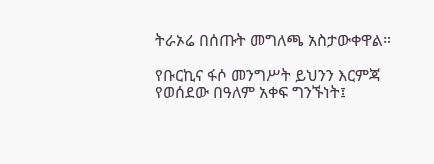ትራኦሬ በሰጡት መግለጫ አስታውቀዋል።

የቡርኪና ፋሶ መንግሥት ይህንን እርምጃ የወሰደው በዓለም አቀፍ ግንኙነት፤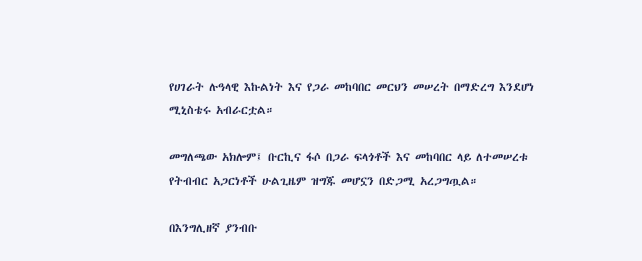የሀገራት ሉዓላዊ እኩልነት እና የጋራ መከባበር መርህን መሠረት በማድረግ እንደሆነ ሚኒስቴሩ አብራርቷል።

መግለጫው አክሎም፤ ቡርኪና ፋሶ በጋራ ፍላጎቶች እና መከባበር ላይ ለተመሠረቱ የትብብር አጋርነቶች ሁልጊዜም ዝግጁ መሆኗን በድጋሚ አረጋግጧል።

በእንግሊዘኛ ያንብቡ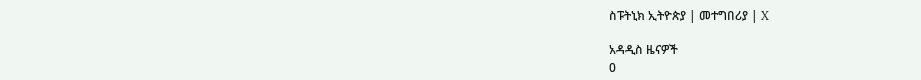ስፑትኒክ ኢትዮጵያ | መተግበሪያ | X

አዳዲስ ዜናዎች
0